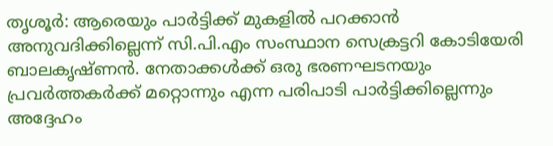തൃശൂർ: ആരെയും പാർട്ടിക്ക് മുകളിൽ പറക്കാൻ അനുവദിക്കില്ലെന്ന് സി.പി.എം സംസ്ഥാന സെക്രട്ടറി കോടിയേരി ബാലകൃഷ്ണൻ. നേതാക്കൾക്ക് ഒരു ഭരണഘടനയും പ്രവർത്തകർക്ക് മറ്റൊന്നും എന്ന പരിപാടി പാർട്ടിക്കില്ലെന്നും അദ്ദേഹം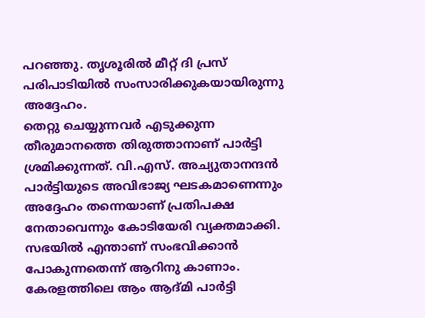പറഞ്ഞു. തൃശൂരിൽ മീറ്റ് ദി പ്രസ് പരിപാടിയിൽ സംസാരിക്കുകയായിരുന്നു അദ്ദേഹം.
തെറ്റു ചെയ്യുന്നവർ എടുക്കുന്ന തീരുമാനത്തെ തിരുത്താനാണ് പാർട്ടി ശ്രമിക്കുന്നത്. വി.എസ്. അച്യുതാനന്ദൻ പാർട്ടിയുടെ അവിഭാജ്യ ഘടകമാണെന്നും അദ്ദേഹം തന്നെയാണ് പ്രതിപക്ഷ നേതാവെന്നും കോടിയേരി വ്യക്തമാക്കി. സഭയിൽ എന്താണ് സംഭവിക്കാൻ പോകുന്നതെന്ന് ആറിനു കാണാം.
കേരളത്തിലെ ആം ആദ്മി പാർട്ടി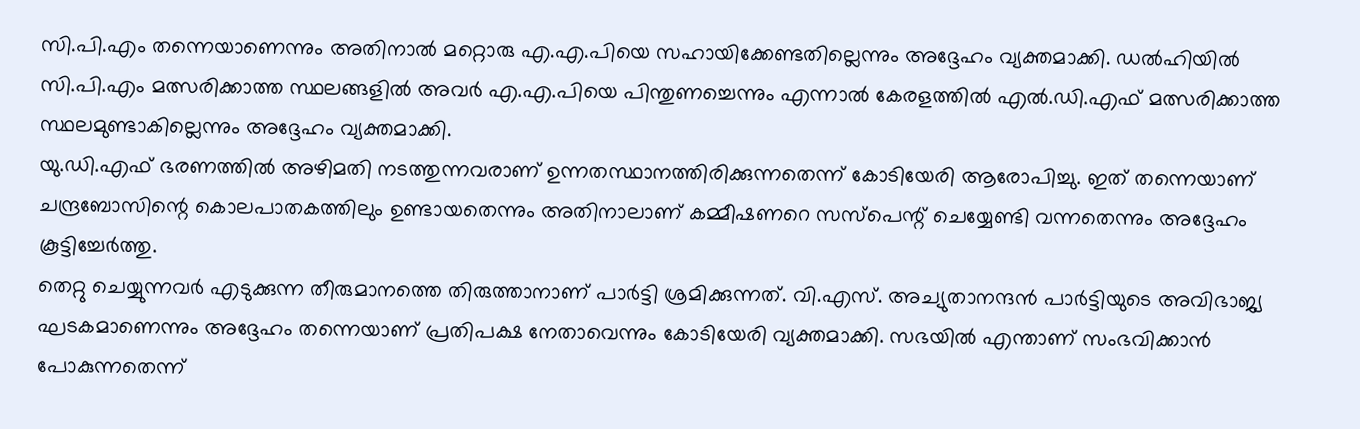സി.പി.എം തന്നെയാണെന്നും അതിനാൽ മറ്റൊരു എ.എ.പിയെ സഹായിക്കേണ്ടതില്ലെന്നും അദ്ദേഹം വ്യക്തമാക്കി. ഡൽഹിയിൽ സി.പി.എം മത്സരിക്കാത്ത സ്ഥലങ്ങളിൽ അവർ എ.എ.പിയെ പിന്തുണച്ചെന്നും എന്നാൽ കേരളത്തിൽ എൽ.ഡി.എഫ് മത്സരിക്കാത്ത സ്ഥലമുണ്ടാകില്ലെന്നും അദ്ദേഹം വ്യക്തമാക്കി.
യു.ഡി.എഫ് ഭരണത്തിൽ അഴിമതി നടത്തുന്നവരാണ് ഉന്നതസ്ഥാനത്തിരിക്കുന്നതെന്ന് കോടിയേരി ആരോപിച്ചു. ഇത് തന്നെയാണ് ചന്ദ്രബോസിന്റെ കൊലപാതകത്തിലും ഉണ്ടായതെന്നും അതിനാലാണ് കമ്മീഷണറെ സസ്പെന്റ് ചെയ്യേണ്ടി വന്നതെന്നും അദ്ദേഹം കൂട്ടിച്ചേർത്തു.
തെറ്റു ചെയ്യുന്നവർ എടുക്കുന്ന തീരുമാനത്തെ തിരുത്താനാണ് പാർട്ടി ശ്രമിക്കുന്നത്. വി.എസ്. അച്യുതാനന്ദൻ പാർട്ടിയുടെ അവിഭാജ്യ ഘടകമാണെന്നും അദ്ദേഹം തന്നെയാണ് പ്രതിപക്ഷ നേതാവെന്നും കോടിയേരി വ്യക്തമാക്കി. സഭയിൽ എന്താണ് സംഭവിക്കാൻ പോകുന്നതെന്ന്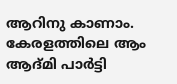ആറിനു കാണാം.
കേരളത്തിലെ ആം ആദ്മി പാർട്ടി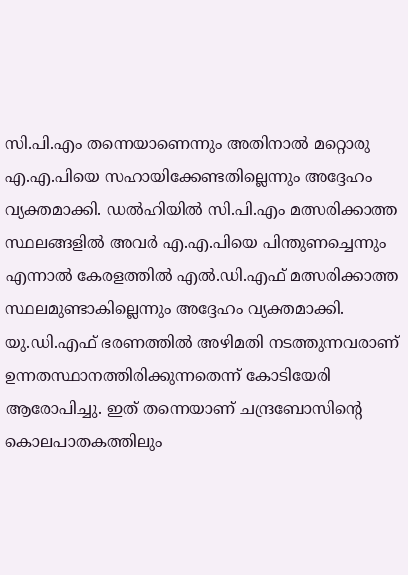സി.പി.എം തന്നെയാണെന്നും അതിനാൽ മറ്റൊരു എ.എ.പിയെ സഹായിക്കേണ്ടതില്ലെന്നും അദ്ദേഹം വ്യക്തമാക്കി. ഡൽഹിയിൽ സി.പി.എം മത്സരിക്കാത്ത സ്ഥലങ്ങളിൽ അവർ എ.എ.പിയെ പിന്തുണച്ചെന്നും എന്നാൽ കേരളത്തിൽ എൽ.ഡി.എഫ് മത്സരിക്കാത്ത സ്ഥലമുണ്ടാകില്ലെന്നും അദ്ദേഹം വ്യക്തമാക്കി.
യു.ഡി.എഫ് ഭരണത്തിൽ അഴിമതി നടത്തുന്നവരാണ് ഉന്നതസ്ഥാനത്തിരിക്കുന്നതെന്ന് കോടിയേരി ആരോപിച്ചു. ഇത് തന്നെയാണ് ചന്ദ്രബോസിന്റെ കൊലപാതകത്തിലും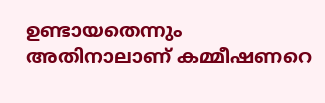ഉണ്ടായതെന്നും അതിനാലാണ് കമ്മീഷണറെ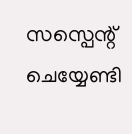സസ്പെന്റ് ചെയ്യേണ്ടി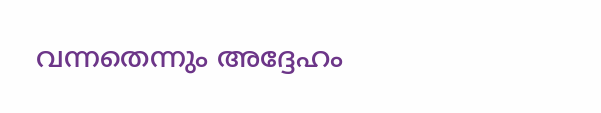വന്നതെന്നും അദ്ദേഹം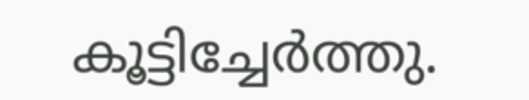കൂട്ടിച്ചേർത്തു.